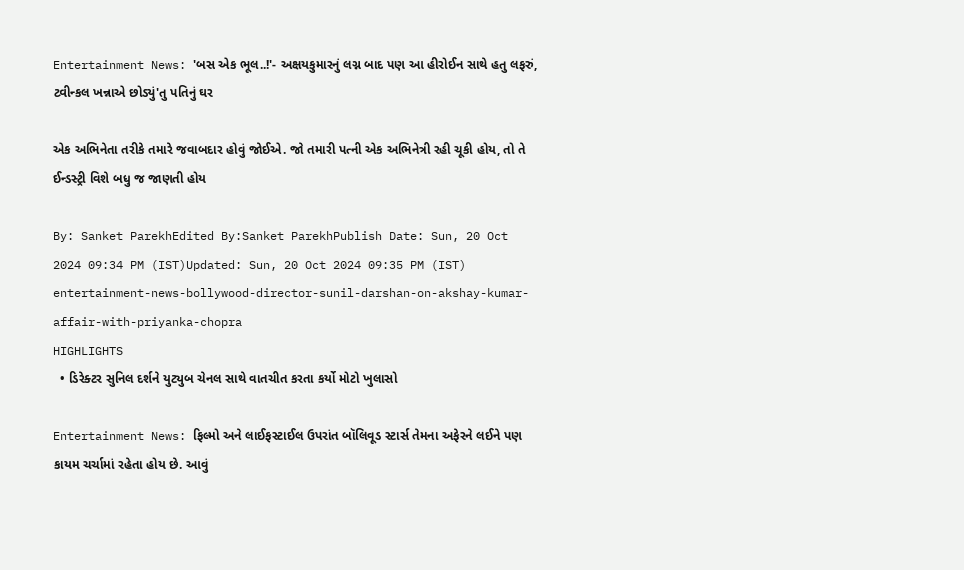Entertainment News: 'બસ એક ભૂલ..!'- અક્ષયકુમારનું લગ્ન બાદ પણ આ હીરોઈન સાથે હતુ લફરું, ટ્વીન્કલ ખન્નાએ છોડ્યું'તુ પતિનું ઘર

એક અભિનેતા તરીકે તમારે જવાબદાર હોવું જોઈએ. જો તમારી પત્ની એક અભિનેત્રી રહી ચૂકી હોય, તો તે ઈન્ડસ્ટ્રી વિશે બધુ જ જાણતી હોય

By: Sanket ParekhEdited By:Sanket ParekhPublish Date: Sun, 20 Oct 2024 09:34 PM (IST)Updated: Sun, 20 Oct 2024 09:35 PM (IST)
entertainment-news-bollywood-director-sunil-darshan-on-akshay-kumar-affair-with-priyanka-chopra
HIGHLIGHTS
  • ડિરેક્ટર સુનિલ દર્શને યુટ્યુબ ચેનલ સાથે વાતચીત કરતા કર્યો મોટો ખુલાસો

Entertainment News: ફિલ્મો અને લાઈફસ્ટાઈલ ઉપરાંત બૉલિવૂડ સ્ટાર્સ તેમના અફેરને લઈને પણ કાયમ ચર્ચામાં રહેતા હોય છે. આવું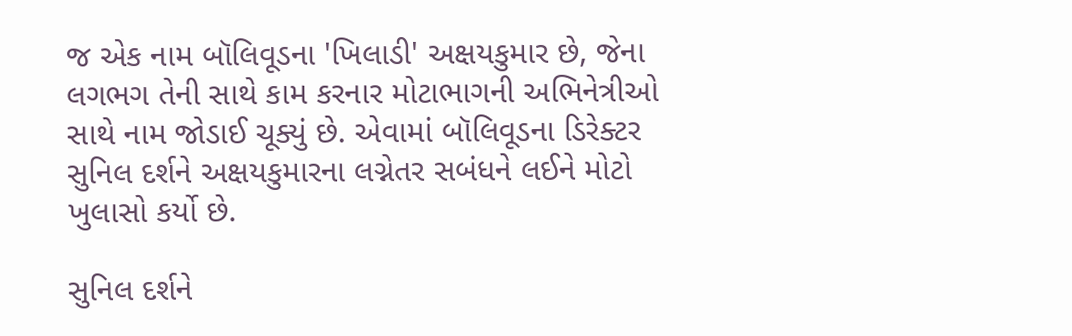જ એક નામ બૉલિવૂડના 'ખિલાડી' અક્ષયકુમાર છે, જેના લગભગ તેની સાથે કામ કરનાર મોટાભાગની અભિનેત્રીઓ સાથે નામ જોડાઈ ચૂક્યું છે. એવામાં બૉલિવૂડના ડિરેક્ટર સુનિલ દર્શને અક્ષયકુમારના લગ્નેતર સબંધને લઈને મોટો ખુલાસો કર્યો છે.

સુનિલ દર્શને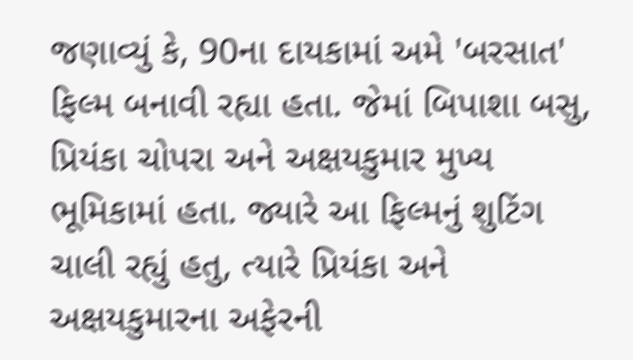જણાવ્યું કે, 90ના દાયકામાં અમે 'બરસાત' ફિલ્મ બનાવી રહ્યા હતા. જેમાં બિપાશા બસુ, પ્રિયંકા ચોપરા અને અક્ષયકુમાર મુખ્ય ભૂમિકામાં હતા. જ્યારે આ ફિલ્મનું શુટિંગ ચાલી રહ્યું હતુ, ત્યારે પ્રિયંકા અને અક્ષયકુમારના અફેરની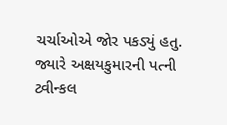ચર્ચાઓએ જોર પકડ્યું હતુ. જ્યારે અક્ષયકુમારની પત્ની ટ્વીન્કલ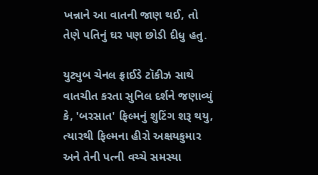ખન્નાને આ વાતની જાણ થઈ, તો તેણે પતિનું ઘર પણ છોડી દીધુ હતુ.

યુટ્યુબ ચેનલ ફ્રાઈડે ટૉકીઝ સાથે વાતચીત કરતા સુનિલ દર્શને જણાવ્યું કે, 'બરસાત' ફિલ્મનું શુટિંગ શરૂ થયુ, ત્યારથી ફિલ્મના હીરો અક્ષયકુમાર અને તેની પત્ની વચ્ચે સમસ્યા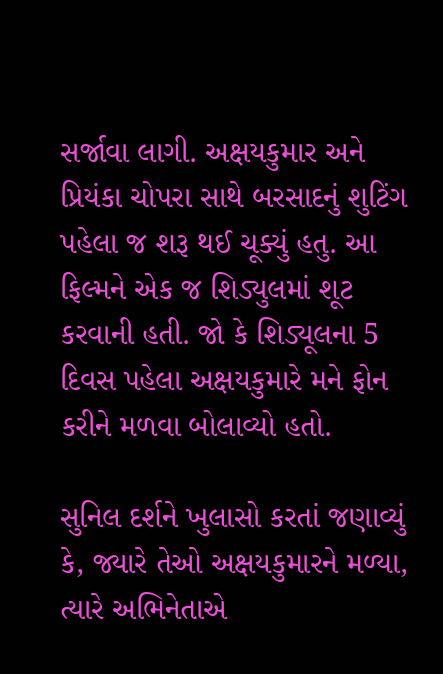સર્જાવા લાગી. અક્ષયકુમાર અને પ્રિયંકા ચોપરા સાથે બરસાદનું શુટિંગ પહેલા જ શરૂ થઈ ચૂક્યું હતુ. આ ફિલ્મને એક જ શિડ્યુલમાં શૂટ કરવાની હતી. જો કે શિડ્યૂલના 5 દિવસ પહેલા અક્ષયકુમારે મને ફોન કરીને મળવા બોલાવ્યો હતો.

સુનિલ દર્શને ખુલાસો કરતાં જણાવ્યું કે, જ્યારે તેઓ અક્ષયકુમારને મળ્યા, ત્યારે અભિનેતાએ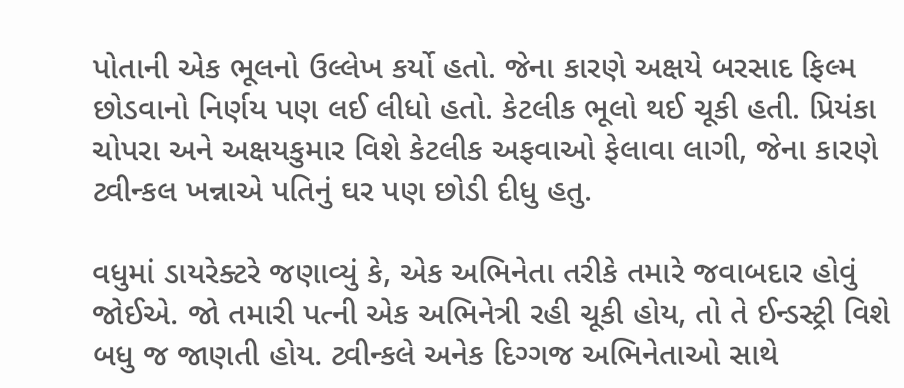પોતાની એક ભૂલનો ઉલ્લેખ કર્યો હતો. જેના કારણે અક્ષયે બરસાદ ફિલ્મ છોડવાનો નિર્ણય પણ લઈ લીધો હતો. કેટલીક ભૂલો થઈ ચૂકી હતી. પ્રિયંકા ચોપરા અને અક્ષયકુમાર વિશે કેટલીક અફવાઓ ફેલાવા લાગી, જેના કારણે ટ્વીન્કલ ખન્નાએ પતિનું ઘર પણ છોડી દીધુ હતુ.

વધુમાં ડાયરેક્ટરે જણાવ્યું કે, એક અભિનેતા તરીકે તમારે જવાબદાર હોવું જોઈએ. જો તમારી પત્ની એક અભિનેત્રી રહી ચૂકી હોય, તો તે ઈન્ડસ્ટ્રી વિશે બધુ જ જાણતી હોય. ટ્વીન્કલે અનેક દિગ્ગજ અભિનેતાઓ સાથે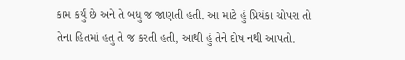કામ કર્યું છે અને તે બધુ જ જાણતી હતી. આ માટે હું પ્રિયંકા ચોપરા તો તેના હિતમાં હતુ તે જ કરતી હતી, આથી હું તેને દોષ નથી આપતો.